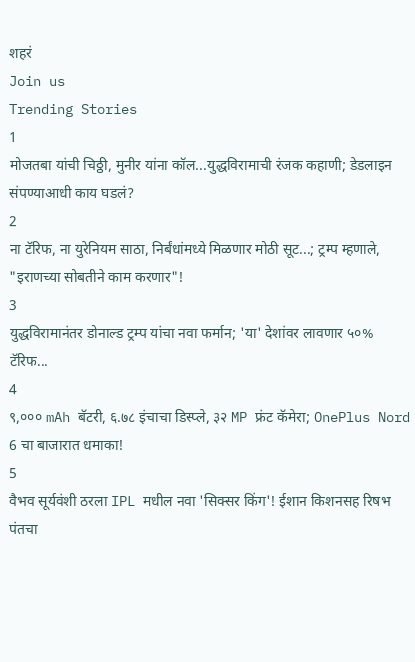शहरं
Join us
Trending Stories
1
मोजतबा यांची चिठ्ठी, मुनीर यांना कॉल...युद्धविरामाची रंजक कहाणी; डेडलाइन संपण्याआधी काय घडलं?
2
ना टॅरिफ, ना युरेनियम साठा, निर्बंधांमध्ये मिळणार मोठी सूट...; ट्रम्प म्हणाले, "इराणच्या सोबतीने काम करणार"!
3
युद्धविरामानंतर डोनाल्ड ट्रम्प यांचा नवा फर्मान; 'या' देशांवर लावणार ५०% टॅरिफ...
4
९,००० mAh बॅटरी, ६.७८ इंचाचा डिस्प्ले, ३२ MP फ्रंट कॅमेरा; OnePlus Nord 6 चा बाजारात धमाका!
5
वैभव सूर्यवंशी ठरला IPL मधील नवा 'सिक्सर किंग'! ईशान किशनसह रिषभ पंतचा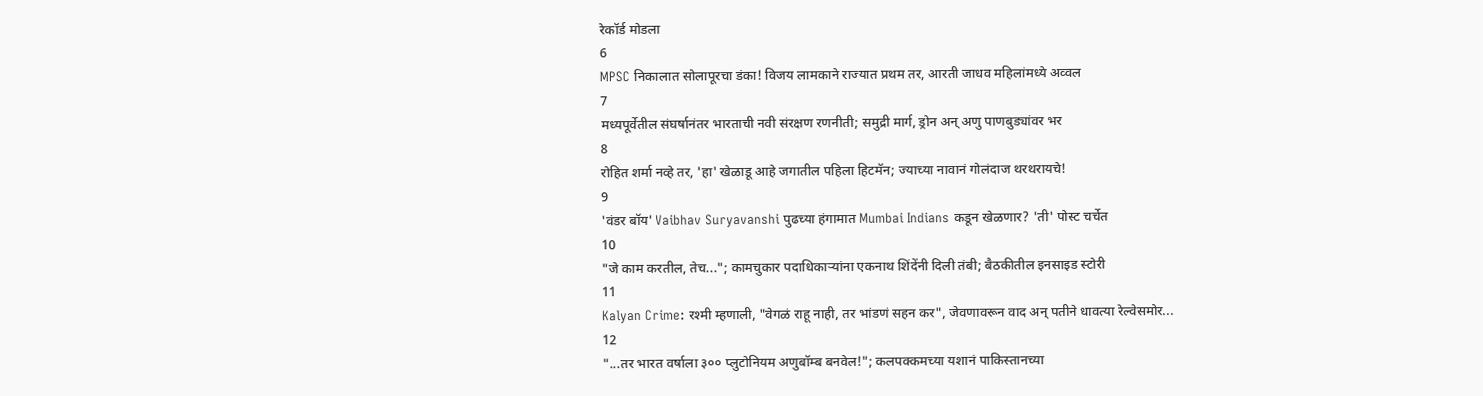रेकॉर्ड मोडला
6
MPSC निकालात सोलापूरचा डंका! विजय लामकाने राज्यात प्रथम तर, आरती जाधव महिलांमध्ये अव्वल
7
मध्यपूर्वेतील संघर्षानंतर भारताची नवी संरक्षण रणनीती; समुद्री मार्ग, ड्रोन अन् अणु पाणबुड्यांवर भर
8
रोहित शर्मा नव्हे तर, 'हा' खेळाडू आहे जगातील पहिला हिटमॅन; ज्याच्या नावानं गोलंदाज थरथरायचे!
9
'वंडर बॉय' Vaibhav Suryavanshi पुढच्या हंगामात Mumbai Indians कडून खेळणार? 'ती' पोस्ट चर्चेत
10
"जे काम करतील, तेच..."; कामचुकार पदाधिकाऱ्यांना एकनाथ शिंदेंनी दिली तंबी; बैठकीतील इनसाइड स्टोरी
11
Kalyan Crime: रश्मी म्हणाली, "वेगळं राहू नाही, तर भांडणं सहन कर", जेवणावरून वाद अन् पतीने धावत्या रेल्वेसमोर...
12
"...तर भारत वर्षाला ३०० प्लुटोनियम अणुबॉम्ब बनवेल!"; कलपक्कमच्या यशानं पाकिस्तानच्या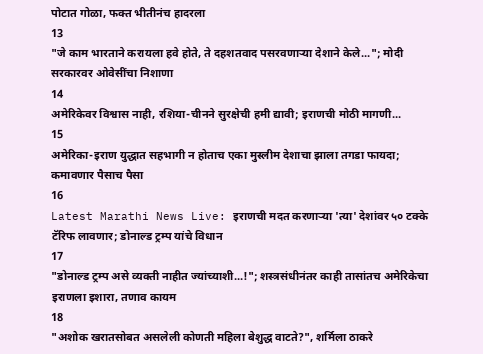पोटात गोळा, फक्त भीतीनंच हादरला
13
"जे काम भारताने करायला हवे होते, ते दहशतवाद पसरवणाऱ्या देशाने केले..."; मोदी सरकारवर ओवेसींचा निशाणा
14
अमेरिकेवर विश्वास नाही, रशिया-चीनने सुरक्षेची हमी द्यावी; इराणची मोठी मागणी...
15
अमेरिका-इराण युद्धात सहभागी न होताच एका मुस्लीम देशाचा झाला तगडा फायदा; कमावणार पैसाच पैसा
16
Latest Marathi News Live: इराणची मदत करणाऱ्या 'त्या' देशांवर ५० टक्के टॅरिफ लावणार; डोनाल्ड ट्रम्प यांचे विधान
17
"डोनाल्ड ट्रम्प असे व्यक्ती नाहीत ज्यांच्याशी...!"; शस्त्रसंधीनंतर काही तासांतच अमेरिकेचा इराणला इशारा, तणाव कायम
18
"अशोक खरातसोबत असलेली कोणती महिला बेशुद्ध वाटते?", शर्मिला ठाकरे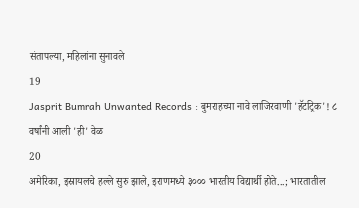संतापल्या, महिलांना सुनावले
19
Jasprit Bumrah Unwanted Records : बुमराहच्या नावे लाजिरवाणी 'हॅटट्रिक'! ८ वर्षांनी आली 'ही' वेळ
20
अमेरिका, इस्रायलचे हल्ले सुरु झाले, इराणमध्ये ३००० भारतीय विद्यार्थी होते...; भारतातील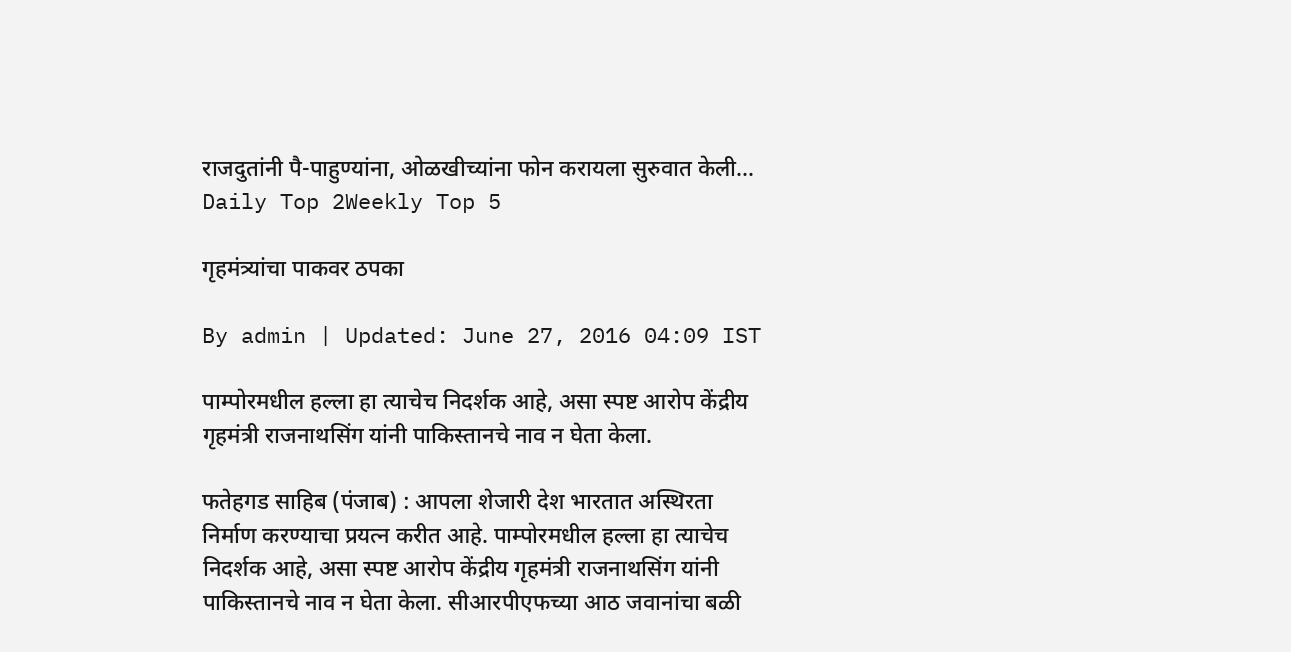राजदुतांनी पै-पाहुण्यांना, ओळखीच्यांना फोन करायला सुरुवात केली...
Daily Top 2Weekly Top 5

गृहमंत्र्यांचा पाकवर ठपका

By admin | Updated: June 27, 2016 04:09 IST

पाम्पोरमधील हल्ला हा त्याचेच निदर्शक आहे, असा स्पष्ट आरोप केंद्रीय गृहमंत्री राजनाथसिंग यांनी पाकिस्तानचे नाव न घेता केला.

फतेहगड साहिब (पंजाब) : आपला शेजारी देश भारतात अस्थिरता निर्माण करण्याचा प्रयत्न करीत आहे. पाम्पोरमधील हल्ला हा त्याचेच निदर्शक आहे, असा स्पष्ट आरोप केंद्रीय गृहमंत्री राजनाथसिंग यांनी पाकिस्तानचे नाव न घेता केला. सीआरपीएफच्या आठ जवानांचा बळी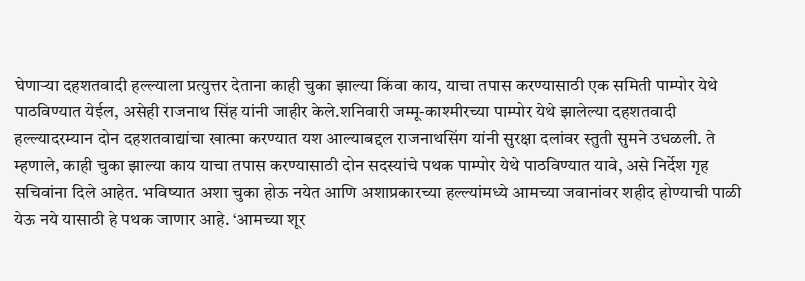घेणाऱ्या दहशतवादी हल्ल्याला प्रत्युत्तर देताना काही चुका झाल्या किंवा काय, याचा तपास करण्यासाठी एक समिती पाम्पोर येथे पाठविण्यात येईल, असेही राजनाथ सिंह यांनी जाहीर केले.शनिवारी जम्मू-काश्मीरच्या पाम्पोर येथे झालेल्या दहशतवादी हल्ल्यादरम्यान दोन दहशतवाद्यांचा खात्मा करण्यात यश आल्याबद्दल राजनाथसिंग यांनी सुरक्षा दलांवर स्तुती सुमने उधळली. ते म्हणाले, काही चुका झाल्या काय याचा तपास करण्यासाठी दोन सदस्यांचे पथक पाम्पोर येथे पाठविण्यात यावे, असे निर्देश गृह सचिवांना दिले आहेत. भविष्यात अशा चुका होऊ नयेत आणि अशाप्रकारच्या हल्ल्यांमध्ये आमच्या जवानांवर शहीद होण्याची पाळी येऊ नये यासाठी हे पथक जाणार आहे. ‘आमच्या शूर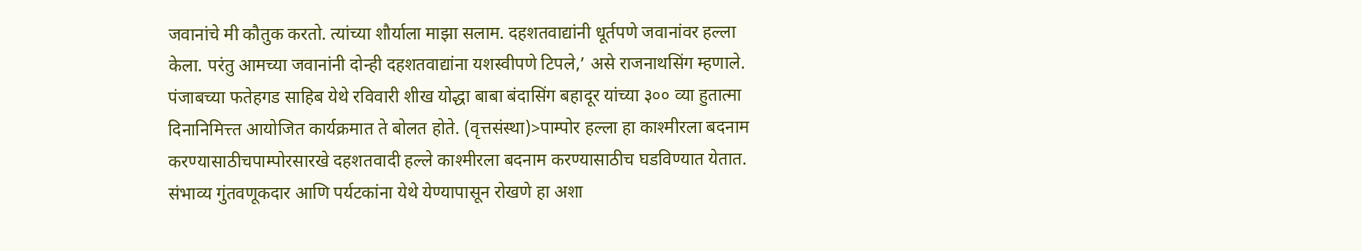जवानांचे मी कौतुक करतो. त्यांच्या शौर्याला माझा सलाम. दहशतवाद्यांनी धूर्तपणे जवानांवर हल्ला केला. परंतु आमच्या जवानांनी दोन्ही दहशतवाद्यांना यशस्वीपणे टिपले,’ असे राजनाथसिंग म्हणाले. पंजाबच्या फतेहगड साहिब येथे रविवारी शीख योद्धा बाबा बंदासिंग बहादूर यांच्या ३०० व्या हुतात्मा दिनानिमित्त्त आयोजित कार्यक्रमात ते बोलत होते. (वृत्तसंस्था)>पाम्पोर हल्ला हा काश्मीरला बदनाम करण्यासाठीचपाम्पोरसारखे दहशतवादी हल्ले काश्मीरला बदनाम करण्यासाठीच घडविण्यात येतात. संभाव्य गुंतवणूकदार आणि पर्यटकांना येथे येण्यापासून रोखणे हा अशा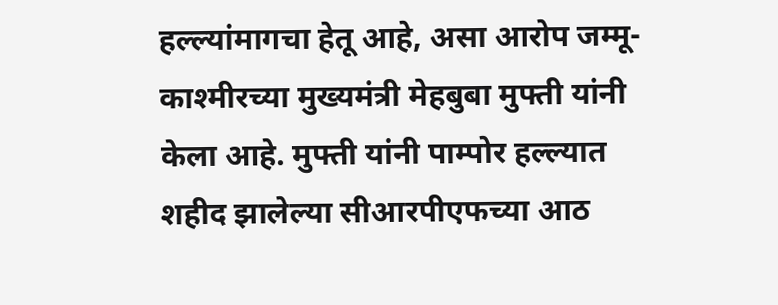हल्ल्यांमागचा हेतू आहे, असा आरोप जम्मू-काश्मीरच्या मुख्यमंत्री मेहबुबा मुफ्ती यांनी केला आहे. मुफ्ती यांनी पाम्पोर हल्ल्यात शहीद झालेल्या सीआरपीएफच्या आठ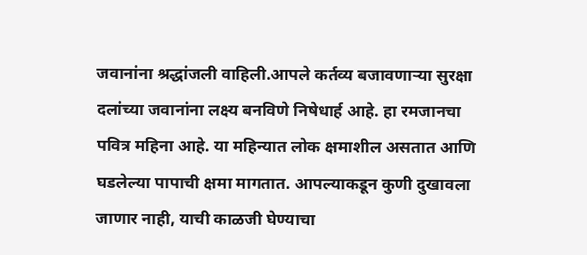जवानांना श्रद्धांजली वाहिली.आपले कर्तव्य बजावणाऱ्या सुरक्षा दलांच्या जवानांना लक्ष्य बनविणे निषेधार्ह आहे. हा रमजानचा पवित्र महिना आहे. या महिन्यात लोक क्षमाशील असतात आणि घडलेल्या पापाची क्षमा मागतात. आपल्याकडून कुणी दुखावला जाणार नाही, याची काळजी घेण्याचा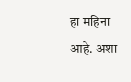हा महिना आहे. अशा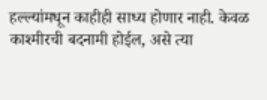हल्ल्यांमधून काहीही साध्य होणार नाही. केवळ काश्मीरची बदनामी होईल, असे त्या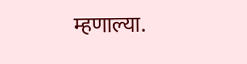म्हणाल्या.